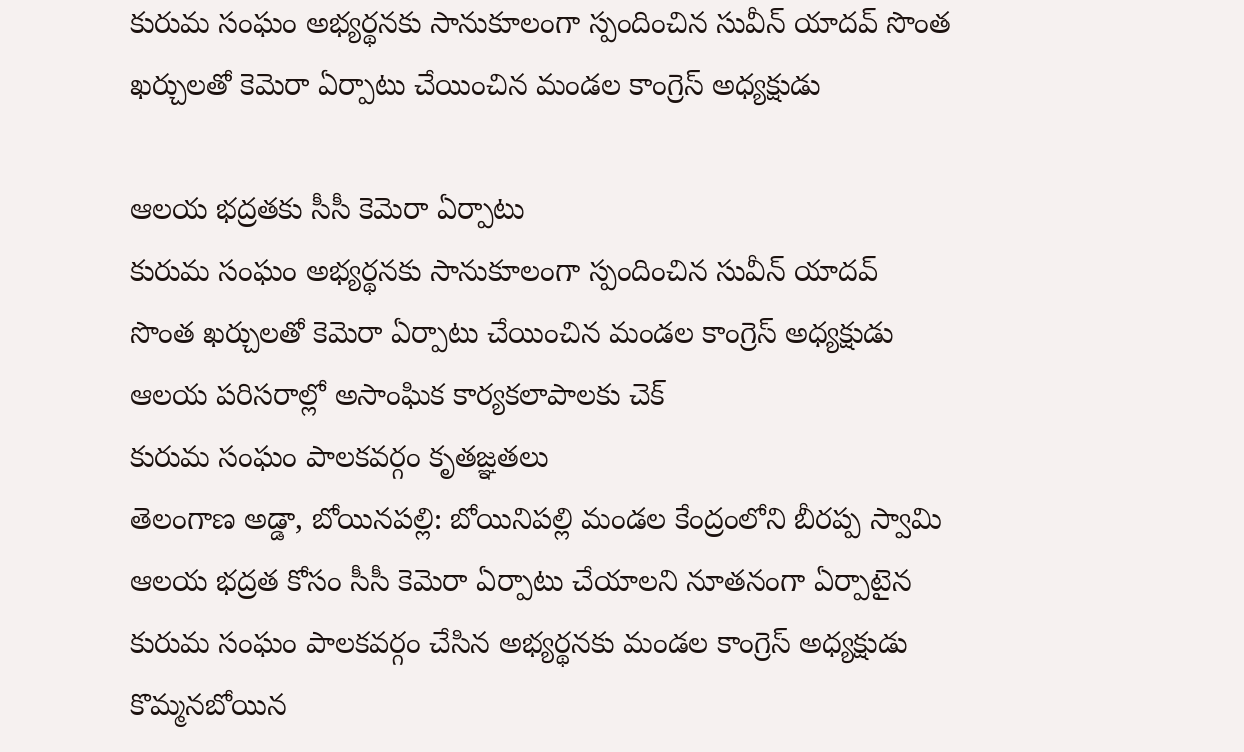కురుమ సంఘం అభ్యర్థనకు సానుకూలంగా స్పందించిన సువీన్ యాదవ్ సొంత ఖర్చులతో కెమెరా ఏర్పాటు చేయించిన మండల కాంగ్రెస్ అధ్యక్షుడు

ఆలయ భద్రతకు సీసీ కెమెరా ఏర్పాటు
కురుమ సంఘం అభ్యర్థనకు సానుకూలంగా స్పందించిన సువీన్ యాదవ్
సొంత ఖర్చులతో కెమెరా ఏర్పాటు చేయించిన మండల కాంగ్రెస్ అధ్యక్షుడు
ఆలయ పరిసరాల్లో అసాంఘిక కార్యకలాపాలకు చెక్
కురుమ సంఘం పాలకవర్గం కృతజ్ఞతలు
తెలంగాణ అడ్డా, బోయినపల్లి: బోయినిపల్లి మండల కేంద్రంలోని బీరప్ప స్వామి ఆలయ భద్రత కోసం సీసీ కెమెరా ఏర్పాటు చేయాలని నూతనంగా ఏర్పాటైన కురుమ సంఘం పాలకవర్గం చేసిన అభ్యర్థనకు మండల కాంగ్రెస్ అధ్యక్షుడు కొమ్మనబోయిన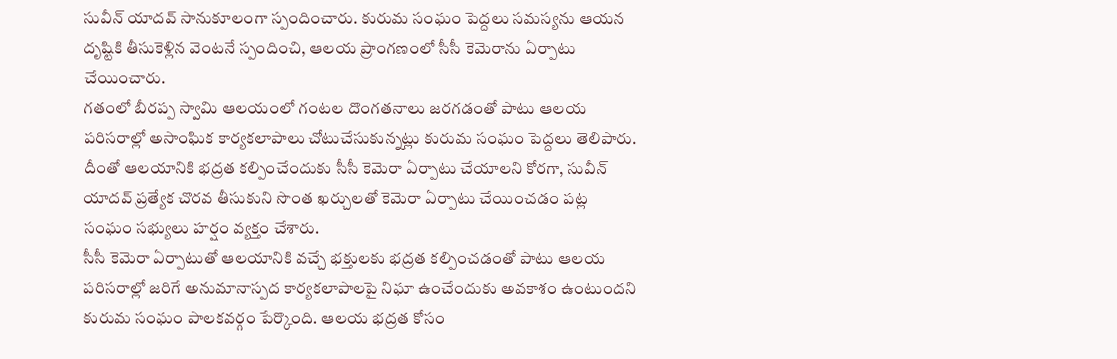సువీన్ యాదవ్ సానుకూలంగా స్పందించారు. కురుమ సంఘం పెద్దలు సమస్యను ఆయన దృష్టికి తీసుకెళ్లిన వెంటనే స్పందించి, ఆలయ ప్రాంగణంలో సీసీ కెమెరాను ఏర్పాటు చేయించారు.
గతంలో బీరప్ప స్వామి ఆలయంలో గంటల దొంగతనాలు జరగడంతో పాటు ఆలయ పరిసరాల్లో అసాంఘిక కార్యకలాపాలు చోటుచేసుకున్నట్లు కురుమ సంఘం పెద్దలు తెలిపారు. దీంతో ఆలయానికి భద్రత కల్పించేందుకు సీసీ కెమెరా ఏర్పాటు చేయాలని కోరగా, సువీన్ యాదవ్ ప్రత్యేక చొరవ తీసుకుని సొంత ఖర్చులతో కెమెరా ఏర్పాటు చేయించడం పట్ల సంఘం సభ్యులు హర్షం వ్యక్తం చేశారు.
సీసీ కెమెరా ఏర్పాటుతో ఆలయానికి వచ్చే భక్తులకు భద్రత కల్పించడంతో పాటు ఆలయ పరిసరాల్లో జరిగే అనుమానాస్పద కార్యకలాపాలపై నిఘా ఉంచేందుకు అవకాశం ఉంటుందని కురుమ సంఘం పాలకవర్గం పేర్కొంది. ఆలయ భద్రత కోసం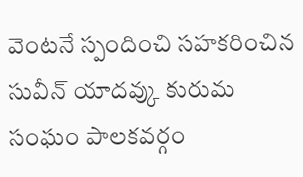వెంటనే స్పందించి సహకరించిన సువీన్ యాదవ్కు కురుమ సంఘం పాలకవర్గం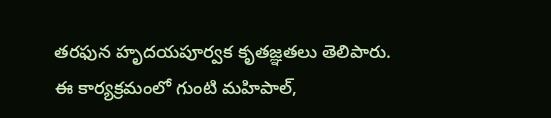తరఫున హృదయపూర్వక కృతజ్ఞతలు తెలిపారు.
ఈ కార్యక్రమంలో గుంటి మహిపాల్,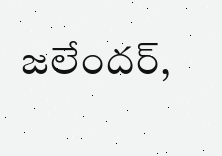జలేందర్,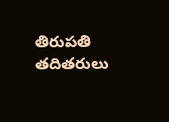తిరుపతి తదితరులు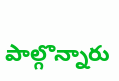పాల్గొన్నారు